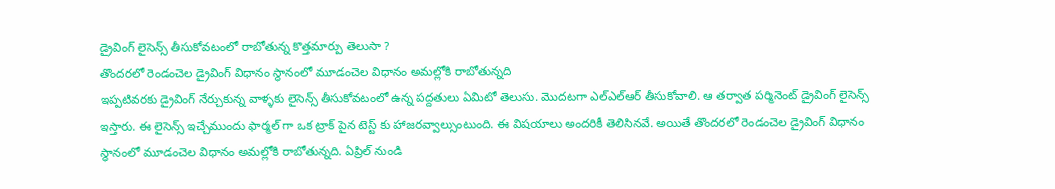డ్రైవింగ్ లైసెన్స్ తీసుకోవటంలో రాబోతున్న కొత్తమార్పు తెలుసా ?
తొందరలో రెండంచెల డ్రైవింగ్ విధానం స్ధానంలో మూడంచెల విధానం అమల్లోకి రాబోతున్నది
ఇప్పటివరకు డ్రైవింగ్ నేర్చుకున్న వాళ్ళకు లైసెన్స్ తీసుకోవటంలో ఉన్న పద్దతులు ఏమిటో తెలుసు. మొదటగా ఎల్ఎల్ఆర్ తీసుకోవాలి. ఆ తర్వాత పర్మినెంట్ డ్రైవింగ్ లైసెన్స్ ఇస్తారు. ఈ లైసెన్స్ ఇచ్చేముందు ఫార్మల్ గా ఒక ట్రాక్ పైన టెస్ట్ కు హాజరవ్వాల్సుంటుంది. ఈ విషయాలు అందరికీ తెలిసినవే. అయితే తొందరలో రెండంచెల డ్రైవింగ్ విధానం స్ధానంలో మూడంచెల విధానం అమల్లోకి రాబోతున్నది. ఏప్రిల్ నుండి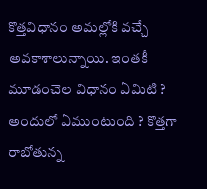కొత్తవిధానం అమల్లోకి వచ్చే అవకాశాలున్నాయి. ఇంతకీ మూడంచెల విధానం ఏమిటి ? అందులో ఏముంటుంది ? కొత్తగా రాబోతున్న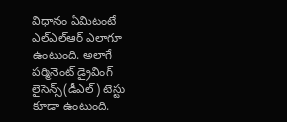విధానం ఏమిటంటే ఎల్ఎల్ఆర్ ఎలాగూ ఉంటుంది. అలాగే పర్మినెంట్ డ్రైవింగ్ లైసెన్స్(డీఎల్) టెస్టు కూడా ఉంటుంది.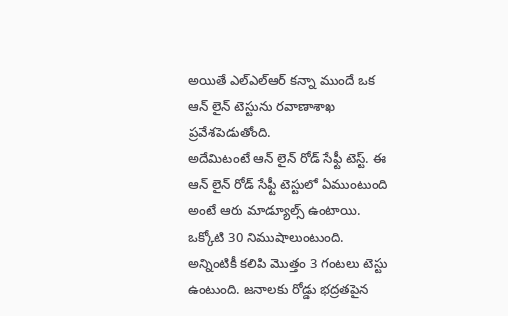అయితే ఎల్ఎల్ఆర్ కన్నా ముందే ఒక ఆన్ లైన్ టెస్టును రవాణాశాఖ ప్రవేశపెడుతోంది.
అదేమిటంటే ఆన్ లైన్ రోడ్ సేఫ్టీ టెస్ట్. ఈ ఆన్ లైన్ రోడ్ సేఫ్టీ టెస్టులో ఏముంటుంది అంటే ఆరు మాడ్యూల్స్ ఉంటాయి. ఒక్కోటి 30 నిముషాలుంటుంది. అన్నింటికీ కలిపి మొత్తం 3 గంటలు టెస్టు ఉంటుంది. జనాలకు రోడ్డు భద్రతపైన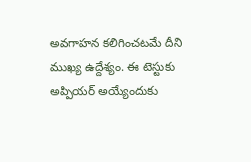అవగాహన కలిగించటమే దీని ముఖ్య ఉద్దేశ్యం. ఈ టెస్టుకు అప్పియర్ అయ్యేందుకు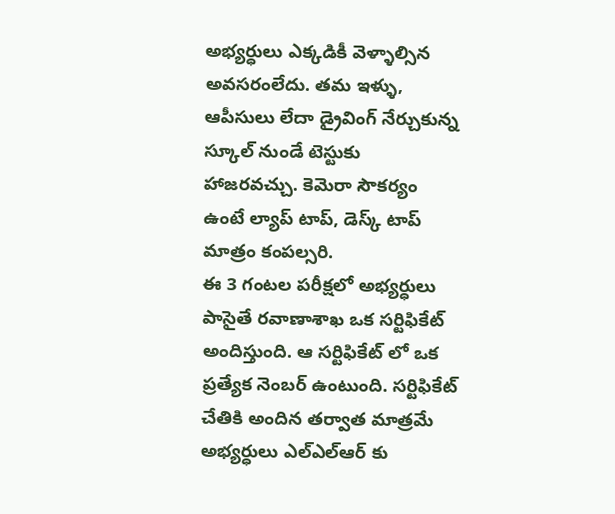అభ్యర్ధులు ఎక్కడికీ వెళ్ళాల్సిన అవసరంలేదు. తమ ఇళ్ళు, ఆపీసులు లేదా డ్రైవింగ్ నేర్చుకున్న స్కూల్ నుండే టెస్టుకు హాజరవచ్చు. కెమెరా సౌకర్యం ఉంటే ల్యాప్ టాప్, డెస్క్ టాప్ మాత్రం కంపల్సరి.
ఈ 3 గంటల పరీక్షలో అభ్యర్ధులు పాసైతే రవాణాశాఖ ఒక సర్టిఫికేట్ అందిస్తుంది. ఆ సర్టిఫికేట్ లో ఒక ప్రత్యేక నెంబర్ ఉంటుంది. సర్టిఫికేట్ చేతికి అందిన తర్వాత మాత్రమే అభ్యర్ధులు ఎల్ఎల్ఆర్ కు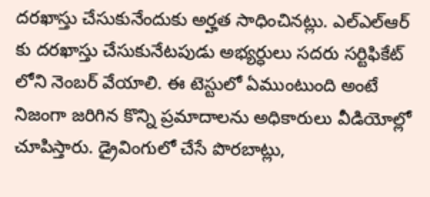దరఖాస్తు చేసుకునేందుకు అర్హత సాధించినట్లు. ఎల్ఎల్ఆర్ కు దరఖాస్తు చేసుకునేటపుడు అభ్యర్ధులు సదరు సర్టిఫికేట్ లోని నెంబర్ వేయాలి. ఈ టెస్టులో ఏముంటుంది అంటే నిజంగా జరిగిన కొన్ని ప్రమాదాలను అధికారులు వీడియోల్లో చూపిస్తారు. డ్రైవింగులో చేసే పొరబాట్లు,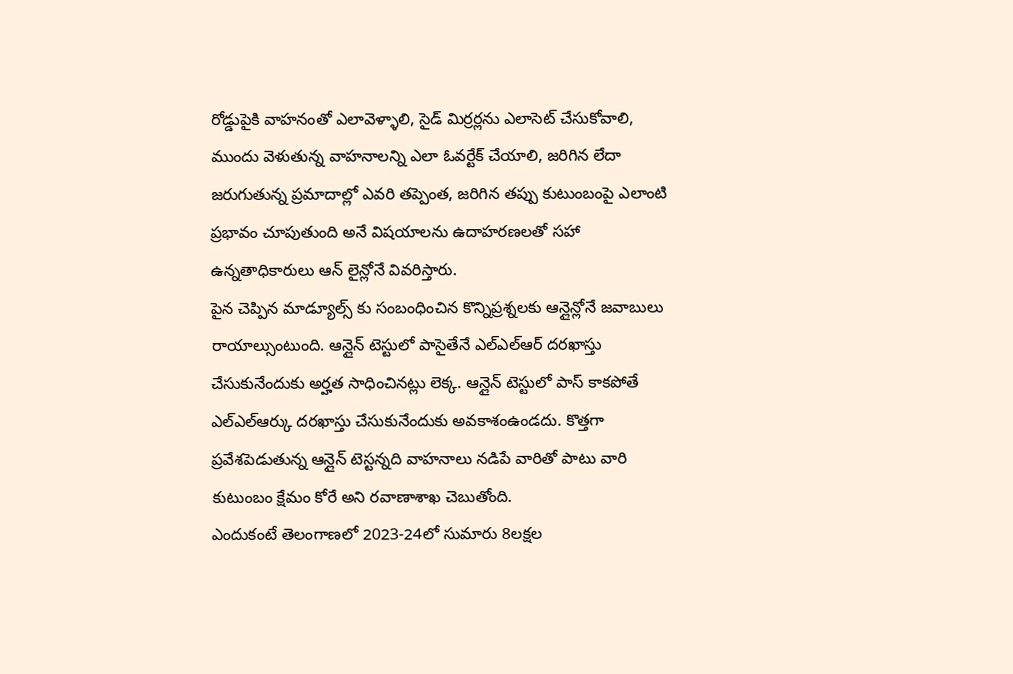రోడ్డుపైకి వాహనంతో ఎలావెళ్ళాలి, సైడ్ మిర్రర్లను ఎలాసెట్ చేసుకోవాలి, ముందు వెళుతున్న వాహనాలన్ని ఎలా ఓవర్టేక్ చేయాలి, జరిగిన లేదా జరుగుతున్న ప్రమాదాల్లో ఎవరి తప్పెంత, జరిగిన తప్పు కుటుంబంపై ఎలాంటి ప్రభావం చూపుతుంది అనే విషయాలను ఉదాహరణలతో సహా ఉన్నతాధికారులు ఆన్ లైన్లోనే వివరిస్తారు.
పైన చెప్పిన మాడ్యూల్స్ కు సంబంధించిన కొన్నిప్రశ్నలకు ఆన్లైన్లోనే జవాబులు రాయాల్సుంటుంది. ఆన్లైన్ టెస్టులో పాసైతేనే ఎల్ఎల్ఆర్ దరఖాస్తు చేసుకునేందుకు అర్హత సాధించినట్లు లెక్క. ఆన్లైన్ టెస్టులో పాస్ కాకపోతే ఎల్ఎల్ఆర్కు దరఖాస్తు చేసుకునేందుకు అవకాశంఉండదు. కొత్తగా ప్రవేశపెడుతున్న ఆన్లైన్ టెస్టన్నది వాహనాలు నడిపే వారితో పాటు వారి కుటుంబం క్షేమం కోరే అని రవాణాశాఖ చెబుతోంది.
ఎందుకంటే తెలంగాణలో 2023-24లో సుమారు 8లక్షల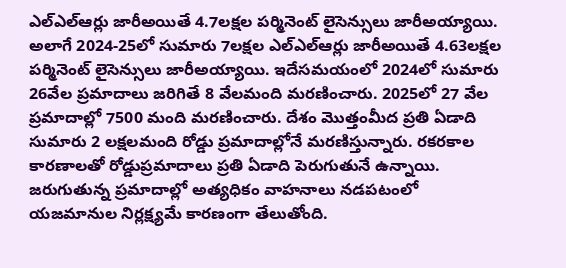ఎల్ఎల్ఆర్లు జారీఅయితే 4.7లక్షల పర్మినెంట్ లైసెన్సులు జారీఅయ్యాయి. అలాగే 2024-25లో సుమారు 7లక్షల ఎల్ఎల్ఆర్లు జారీఅయితే 4.63లక్షల పర్మినెంట్ లైసెన్సులు జారీఅయ్యాయి. ఇదేసమయంలో 2024లో సుమారు 26వేల ప్రమాదాలు జరిగితే 8 వేలమంది మరణించారు. 2025లో 27 వేల ప్రమాదాల్లో 7500 మంది మరణించారు. దేశం మొత్తంమీద ప్రతి ఏడాది సుమారు 2 లక్షలమంది రోడ్డు ప్రమాదాల్లోనే మరణిస్తున్నారు. రకరకాల కారణాలతో రోడ్డుప్రమాదాలు ప్రతి ఏడాది పెరుగుతునే ఉన్నాయి. జరుగుతున్న ప్రమాదాల్లో అత్యధికం వాహనాలు నడపటంలో యజమానుల నిర్లక్ష్యమే కారణంగా తేలుతోంది.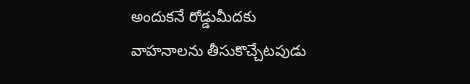అందుకనే రోడ్డుమీదకు వాహనాలను తీసుకొచ్చేటపుడు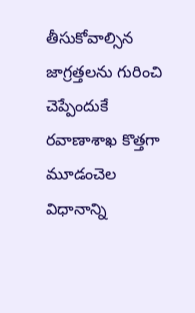తీసుకోవాల్సిన జాగ్రత్తలను గురించి చెప్పేందుకే రవాణాశాఖ కొత్తగా మూడంచెల విధానాన్ని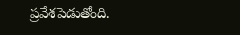ప్రవేశపెడుతోంది.